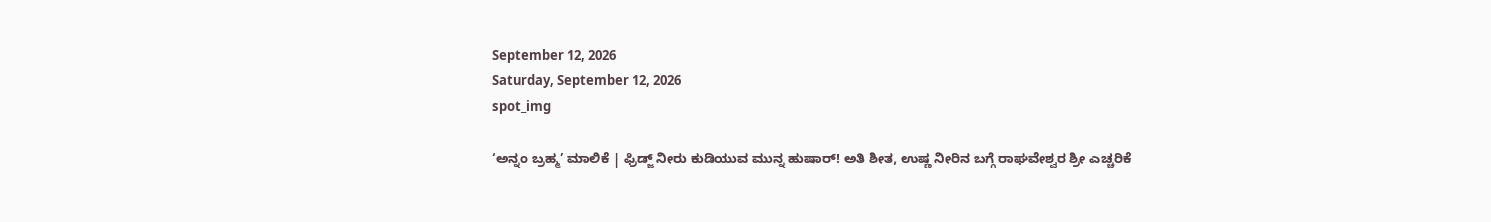September 12, 2026
Saturday, September 12, 2026
spot_img

‘ಅನ್ನಂ ಬ್ರಹ್ಮ’ ಮಾಲಿಕೆ | ಫ್ರಿಡ್ಜ್ ನೀರು ಕುಡಿಯುವ ಮುನ್ನ ಹುಷಾರ್! ಅತಿ ಶೀತ, ಉಷ್ಣ ನೀರಿನ ಬಗ್ಗೆ ರಾಘವೇಶ್ವರ ಶ್ರೀ ಎಚ್ಚರಿಕೆ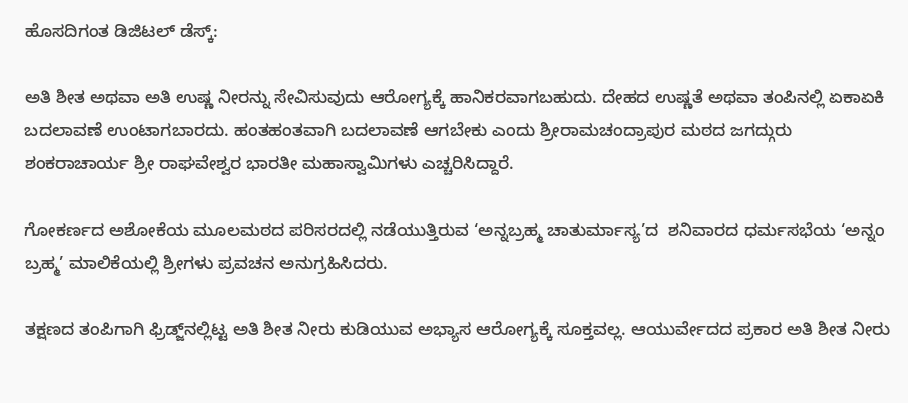ಹೊಸದಿಗಂತ ಡಿಜಿಟಲ್ ಡೆಸ್ಕ್:

ಅತಿ ಶೀತ ಅಥವಾ ಅತಿ ಉಷ್ಣ ನೀರನ್ನು ಸೇವಿಸುವುದು ಆರೋಗ್ಯಕ್ಕೆ ಹಾನಿಕರವಾಗಬಹುದು. ದೇಹದ ಉಷ್ಣತೆ ಅಥವಾ ತಂಪಿನಲ್ಲಿ ಏಕಾಏಕಿ ಬದಲಾವಣೆ ಉಂಟಾಗಬಾರದು. ಹಂತಹಂತವಾಗಿ ಬದಲಾವಣೆ ಆಗಬೇಕು ಎಂದು ಶ್ರೀರಾಮಚಂದ್ರಾಪುರ ಮಠದ ಜಗದ್ಗುರು ಶಂಕರಾಚಾರ್ಯ ಶ್ರೀ ರಾಘವೇಶ್ವರ ಭಾರತೀ ಮಹಾಸ್ವಾಮಿಗಳು ಎಚ್ಚರಿಸಿದ್ದಾರೆ.

ಗೋಕರ್ಣದ ಅಶೋಕೆಯ ಮೂಲಮಠದ ಪರಿಸರದಲ್ಲಿ ನಡೆಯುತ್ತಿರುವ ‘ಅನ್ನಬ್ರಹ್ಮ ಚಾತುರ್ಮಾಸ್ಯ’ದ  ಶನಿವಾರದ ಧರ್ಮಸಭೆಯ ‘ಅನ್ನಂ ಬ್ರಹ್ಮ’ ಮಾಲಿಕೆಯಲ್ಲಿ ಶ್ರೀಗಳು ಪ್ರವಚನ ಅನುಗ್ರಹಿಸಿದರು.

ತಕ್ಷಣದ ತಂಪಿಗಾಗಿ ಫ್ರಿಡ್ಜ್‌ನಲ್ಲಿಟ್ಟ ಅತಿ ಶೀತ ನೀರು ಕುಡಿಯುವ ಅಭ್ಯಾಸ ಆರೋಗ್ಯಕ್ಕೆ ಸೂಕ್ತವಲ್ಲ. ಆಯುರ್ವೇದದ ಪ್ರಕಾರ ಅತಿ ಶೀತ ನೀರು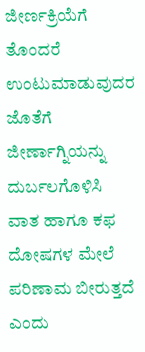ಜೀರ್ಣಕ್ರಿಯೆಗೆ ತೊಂದರೆ ಉಂಟುಮಾಡುವುದರ ಜೊತೆಗೆ ಜೀರ್ಣಾಗ್ನಿಯನ್ನು ದುರ್ಬಲಗೊಳಿಸಿ ವಾತ ಹಾಗೂ ಕಫ ದೋಷಗಳ ಮೇಲೆ ಪರಿಣಾಮ ಬೀರುತ್ತದೆ ಎಂದು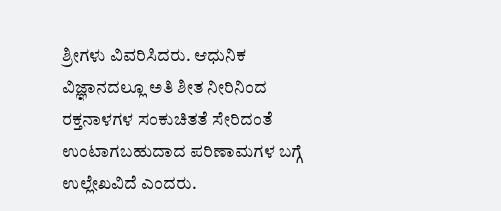ಶ್ರೀಗಳು ವಿವರಿಸಿದರು. ಆಧುನಿಕ ವಿಜ್ಞಾನದಲ್ಲೂ ಅತಿ ಶೀತ ನೀರಿನಿಂದ ರಕ್ತನಾಳಗಳ ಸಂಕುಚಿತತೆ ಸೇರಿದಂತೆ ಉಂಟಾಗಬಹುದಾದ ಪರಿಣಾಮಗಳ ಬಗ್ಗೆ ಉಲ್ಲೇಖವಿದೆ ಎಂದರು.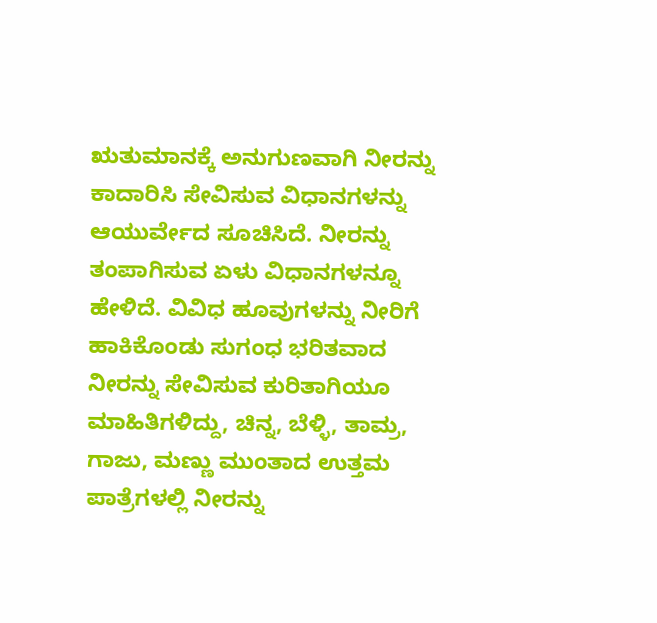ಋತುಮಾನಕ್ಕೆ ಅನುಗುಣವಾಗಿ ನೀರನ್ನು ಕಾದಾರಿಸಿ ಸೇವಿಸುವ ವಿಧಾನಗಳನ್ನು ಆಯುರ್ವೇದ ಸೂಚಿಸಿದೆ. ನೀರನ್ನು ತಂಪಾಗಿಸುವ ಏಳು ವಿಧಾನಗಳನ್ನೂ ಹೇಳಿದೆ. ವಿವಿಧ ಹೂವುಗಳನ್ನು ನೀರಿಗೆ ಹಾಕಿಕೊಂಡು ಸುಗಂಧ ಭರಿತವಾದ ನೀರನ್ನು ಸೇವಿಸುವ ಕುರಿತಾಗಿಯೂ ಮಾಹಿತಿಗಳಿದ್ದು, ಚಿನ್ನ, ಬೆಳ್ಳಿ, ತಾಮ್ರ, ಗಾಜು, ಮಣ್ಣು ಮುಂತಾದ ಉತ್ತಮ ಪಾತ್ರೆಗಳಲ್ಲಿ ನೀರನ್ನು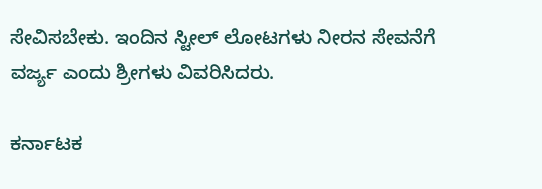ಸೇವಿಸಬೇಕು. ಇಂದಿನ ಸ್ಟೀಲ್ ಲೋಟಗಳು ನೀರನ ಸೇವನೆಗೆ ವರ್ಜ್ಯ ಎಂದು ಶ್ರೀಗಳು ವಿವರಿಸಿದರು.

ಕರ್ನಾಟಕ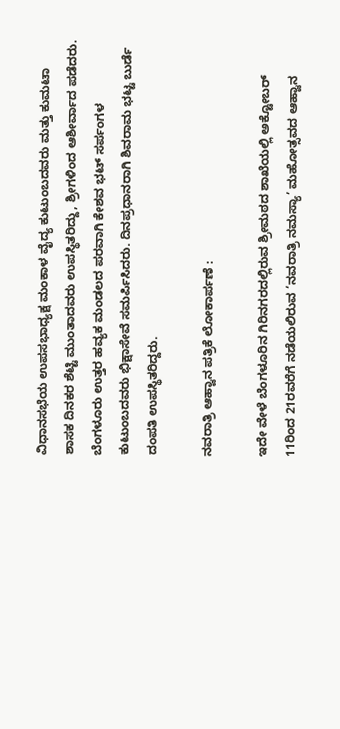ವಿಧಾನಸಭೆಯ ಉಪಸಭಾಧ್ಯಕ್ಷ ಮಂಕಾಳ ವೈದ್ಯ ಕುಟುಂಬದವರು ಮತ್ತು ಕುಮಟಾ ಶಾಸಕ ದಿನಕರ ಶೆಟ್ಟಿ ಮುಂತಾದವರು ಉಪಸ್ಥಿತರಿದ್ದು, ಶ್ರೀಗಳಿಂದ ಆಶೀರ್ವಾದ ಪಡೆದರು. ಬೆಂಗಳೂರು ಉತ್ತರ ಹವ್ಯಕ ಮಂಡಲದ ಪರವಾಗಿ ಕೇಶವ ಭಟ್ ಸರ್ಪಂಗಳ ಕುಟುಂಬದವರು ಭಿಕ್ಷಾಸೇವೆ ಸಮರ್ಪಿಸಿದರು. ದಿನಪ್ರಧಾನರಾಗಿ ಶಿವರಾಮ ಭಟ್ಟ ಬುರ್ಡೆ ದಂಪತಿ ಉಪಸ್ಥಿತರಿದ್ದರು.

ನವರಾತ್ರಿ ಆಹ್ವಾನ ಪತ್ರಿಕೆ ಲೋಕಾರ್ಪಣೆ :

ಇದೇ ವೇಳೆ ಬೆಂಗಳೂರಿನ ಗಿರಿನಗರದಲ್ಲಿರುವ ಶ್ರೀಮಠದ ಶಾಖೆಯಲ್ಲಿ ಅಕ್ಟೋಬರ್ 11ರಿಂದ 21ರವರೆಗೆ ನಡೆಯಲಿರುವ ‘ನವರಾತ್ರಿ ನಮಸ್ಯಾ’ ಮಹೋತ್ಸವದ ಆಹ್ವಾನ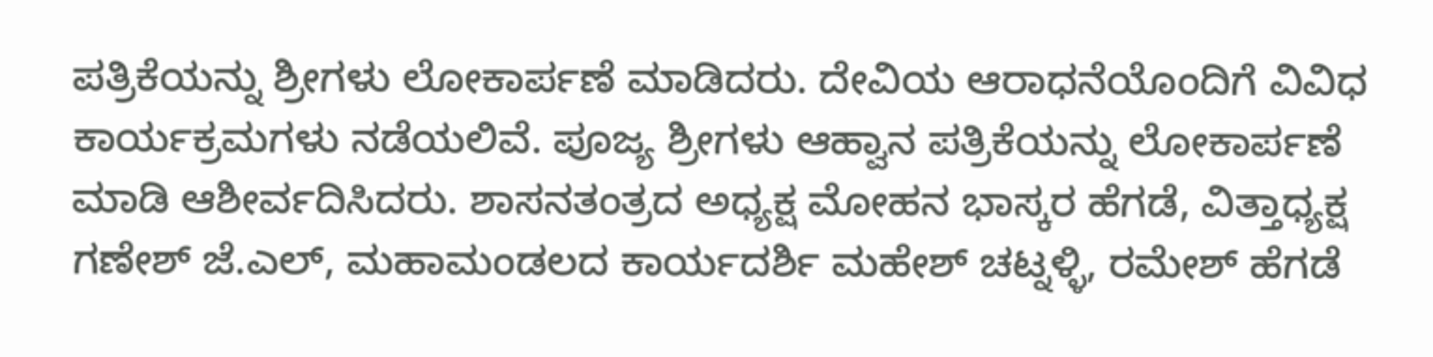ಪತ್ರಿಕೆಯನ್ನು ಶ್ರೀಗಳು ಲೋಕಾರ್ಪಣೆ ಮಾಡಿದರು. ದೇವಿಯ ಆರಾಧನೆಯೊಂದಿಗೆ ವಿವಿಧ ಕಾರ್ಯಕ್ರಮಗಳು ನಡೆಯಲಿವೆ. ಪೂಜ್ಯ ಶ್ರೀಗಳು ಆಹ್ವಾನ ಪತ್ರಿಕೆಯನ್ನು ಲೋಕಾರ್ಪಣೆ ಮಾಡಿ ಆಶೀರ್ವದಿಸಿದರು. ಶಾಸನತಂತ್ರದ ಅಧ್ಯಕ್ಷ ಮೋಹನ ಭಾಸ್ಕರ ಹೆಗಡೆ, ವಿತ್ತಾಧ್ಯಕ್ಷ ಗಣೇಶ್ ಜೆ.ಎಲ್, ಮಹಾಮಂಡಲದ ಕಾರ್ಯದರ್ಶಿ ಮಹೇಶ್ ಚಟ್ನಳ್ಳಿ, ರಮೇಶ್ ಹೆಗಡೆ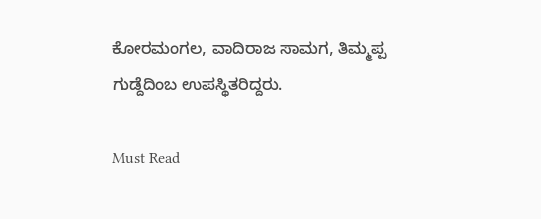ಕೋರಮಂಗಲ, ವಾದಿರಾಜ ಸಾಮಗ, ತಿಮ್ಮಪ್ಪ ಗುಡ್ದೆದಿಂಬ ಉಪಸ್ಥಿತರಿದ್ದರು.

Must Read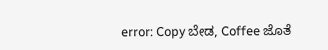error: Copy ಬೇಡ, Coffee ಜೊತೆ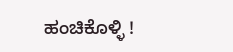ಹಂಚಿಕೊಳ್ಳಿ !